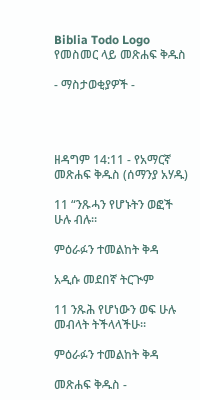Biblia Todo Logo
የመስመር ላይ መጽሐፍ ቅዱስ

- ማስታወቂያዎች -




ዘዳግም 14:11 - የአማርኛ መጽሐፍ ቅዱስ (ሰማንያ አሃዱ)

11 “ንጹሓን የሆኑትን ወፎች ሁሉ ብሉ።

ምዕራፉን ተመልከት ቅዳ

አዲሱ መደበኛ ትርጒም

11 ንጹሕ የሆነውን ወፍ ሁሉ መብላት ትችላላችሁ።

ምዕራፉን ተመልከት ቅዳ

መጽሐፍ ቅዱስ -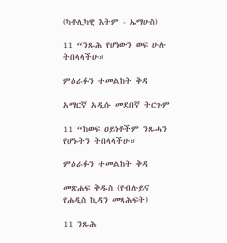(ካቶሊካዊ እትም - ኤማሁስ)

11 “ንጹሕ የሆነውን ወፍ ሁሉ ትበላላችሁ።

ምዕራፉን ተመልከት ቅዳ

አማርኛ አዲሱ መደበኛ ትርጉም

11 “ከወፍ ዐይነቶችም ንጹሓን የሆኑትን ትበላላችሁ።

ምዕራፉን ተመልከት ቅዳ

መጽሐፍ ቅዱስ (የብሉይና የሐዲስ ኪዳን መጻሕፍት)

11 ንጹሕ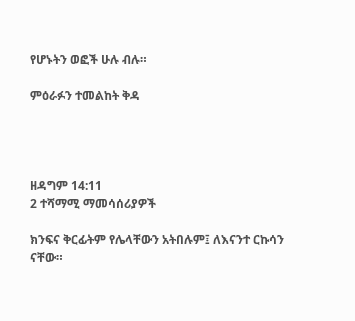የሆኑትን ወፎች ሁሉ ብሉ።

ምዕራፉን ተመልከት ቅዳ




ዘዳግም 14:11
2 ተሻማሚ ማመሳሰሪያዎች

ክንፍና ቅርፊትም የሌላቸውን አትበሉም፤ ለእናንተ ርኩሳን ናቸው።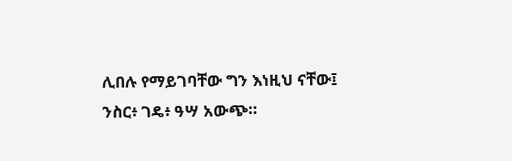ሊበሉ የማይገባቸው ግን እነዚህ ናቸው፤ ንስር፥ ገዴ፥ ዓሣ አውጭ።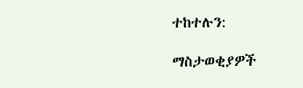ተከተሉን:

ማስታወቂያዎች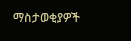ማስታወቂያዎች